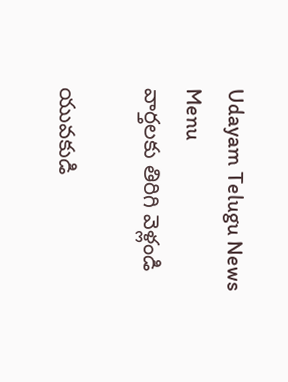Udayam Telugu News
Menu
వార్తలకు తిరిగి వెళ్లండి

యువకుడి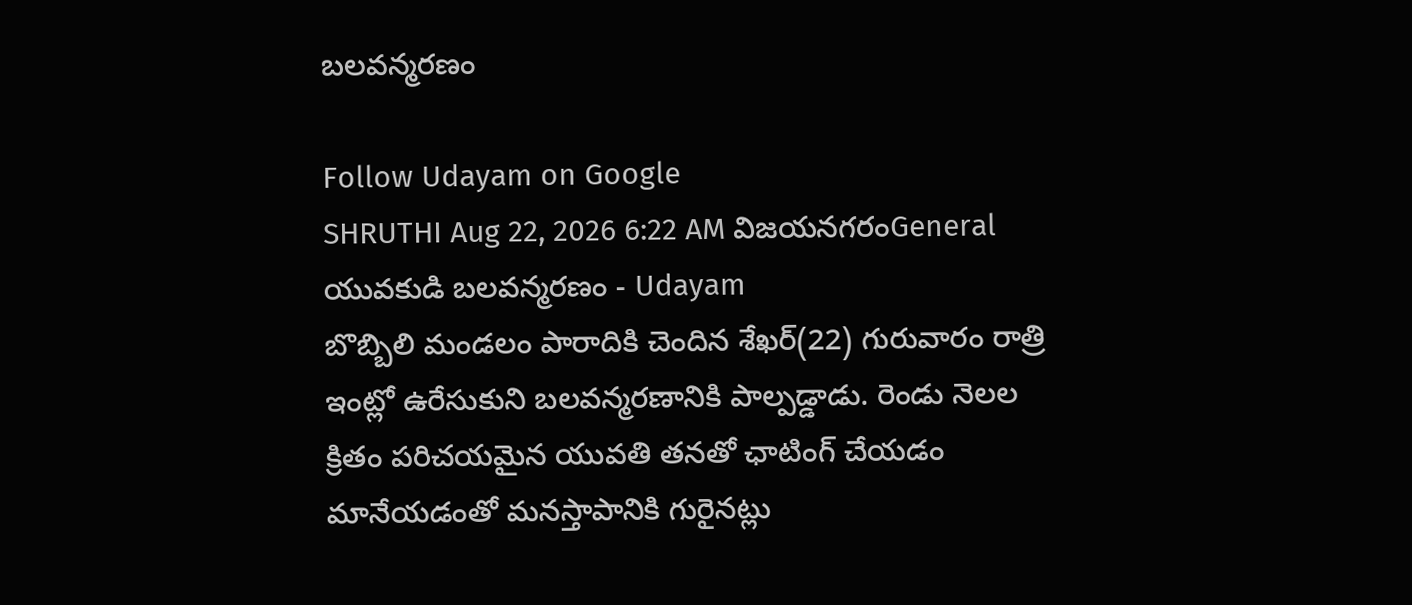బలవన్మరణం

Follow Udayam on Google
SHRUTHI Aug 22, 2026 6:22 AM విజయనగరంGeneral
యువకుడి బలవన్మరణం - Udayam
బొబ్బిలి మండలం పారాదికి చెందిన శేఖర్‌(22) గురువారం రాత్రి ఇంట్లో ఉరేసుకుని బలవన్మరణానికి పాల్పడ్డాడు. రెండు నెలల క్రితం పరిచయమైన యువతి తనతో ఛాటింగ్‌ చేయడం మానేయడంతో మనస్తాపానికి గురైనట్లు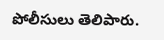పోలీసులు తెలిపారు.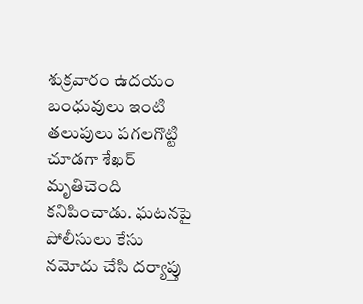శుక్రవారం ఉదయం బంధువులు ఇంటి తలుపులు పగలగొట్టి చూడగా శేఖర్‌ మృతిచెంది కనిపించాడు. ఘటనపై పోలీసులు కేసు నమోదు చేసి దర్యాప్తు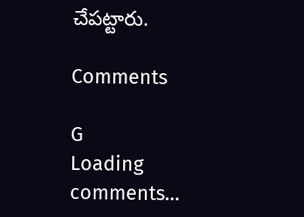చేపట్టారు.

Comments

G
Loading comments...